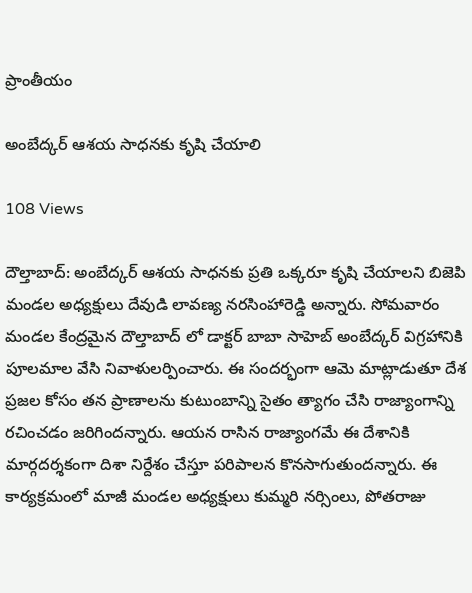ప్రాంతీయం

అంబేద్కర్ ఆశయ సాధనకు కృషి చేయాలి

108 Views

దౌల్తాబాద్: అంబేద్కర్ ఆశయ సాధనకు ప్రతి ఒక్కరూ కృషి చేయాలని బిజెపి మండల అధ్యక్షులు దేవుడి లావణ్య నరసింహారెడ్డి అన్నారు. సోమవారం మండల కేంద్రమైన దౌల్తాబాద్ లో డాక్టర్ బాబా సాహెబ్ అంబేద్కర్ విగ్రహానికి పూలమాల వేసి నివాళులర్పించారు. ఈ సందర్భంగా ఆమె మాట్లాడుతూ దేశ ప్రజల కోసం తన ప్రాణాలను కుటుంబాన్ని సైతం త్యాగం చేసి రాజ్యాంగాన్ని రచించడం జరిగిందన్నారు. ఆయన రాసిన రాజ్యాంగమే ఈ దేశానికి మార్గదర్శకంగా దిశా నిర్దేశం చేస్తూ పరిపాలన కొనసాగుతుందన్నారు. ఈ కార్యక్రమంలో మాజీ మండల అధ్యక్షులు కుమ్మరి నర్సింలు, పోతరాజు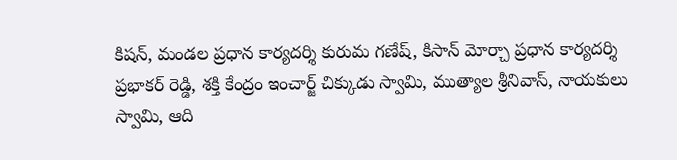కిషన్, మండల ప్రధాన కార్యదర్శి కురుమ గణేష్, కిసాన్ మోర్చా ప్రధాన కార్యదర్శి ప్రభాకర్ రెడ్డి, శక్తి కేంద్రం ఇంచార్జ్ చిక్కుడు స్వామి, ముత్యాల శ్రీనివాస్, నాయకులు స్వామి, ఆది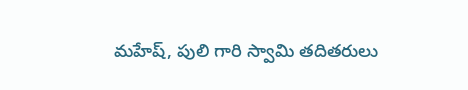మహేష్, పులి గారి స్వామి తదితరులు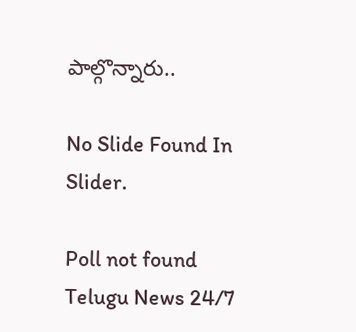పాల్గొన్నారు..

No Slide Found In Slider.

Poll not found
Telugu News 24/7